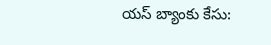యస్ బ్యాంకు కేసు: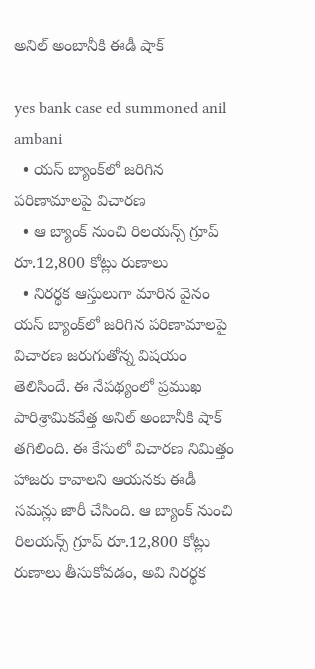అనిల్‌ అంబానీకి ఈడీ షాక్

yes bank case ed summoned anil ambani
  • యస్‌ బ్యాంక్‌లో జరిగిన పరిణామాలపై విచారణ
  • ఆ బ్యాంక్‌ నుంచి రిలయన్స్‌ గ్రూప్‌ రూ.12,800 కోట్లు రుణాలు
  • నిరర్థక ఆస్తులుగా మారిన వైనం
యస్‌ బ్యాంక్‌లో జరిగిన పరిణామాలపై విచారణ జరుగుతోన్న విషయం తెలిసిందే. ఈ నేపథ్యంలో ప్రముఖ పారిశ్రామికవేత్త అనిల్‌ అంబానీకి షాక్ తగిలింది. ఈ కేసులో విచారణ నిమిత్తం హాజరు కావాలని ఆయనకు ఈడీ సమన్లు జారీ చేసింది. ఆ బ్యాంక్‌ నుంచి రిలయన్స్‌ గ్రూప్‌ రూ.12,800 కోట్లు రుణాలు తీసుకోవడం, అవి నిరర్థక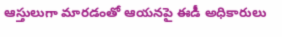ఆస్తులుగా మారడంతో ఆయనపై ఈడీ అధికారులు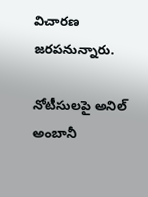విచారణ జరపనున్నారు.

నోటీసులపై అనిల్ అంబానీ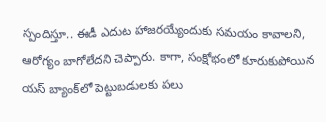స్పందిస్తూ.. ఈడీ ఎదుట హాజరయ్యేందుకు సమయం కావాలని, ఆరోగ్యం బాగోలేదని చెప్పారు. కాగా, సంక్షోభంలో కూరుకుపోయిన యస్‌ బ్యాంక్‌లో పెట్టుబడులకు పలు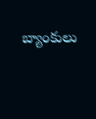బ్యాంకులు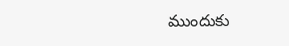ముందుకు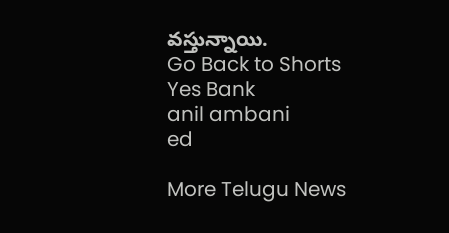వస్తున్నాయి.
Go Back to Shorts
Yes Bank
anil ambani
ed

More Telugu News